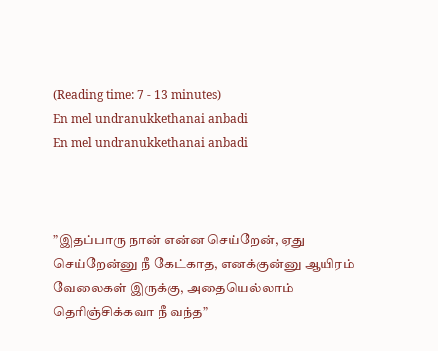(Reading time: 7 - 13 minutes)
En mel undranukkethanai anbadi
En mel undranukkethanai anbadi



”இதப்பாரு நான் என்ன செய்றேன், ஏது செய்றேன்னு நீ கேட்காத, எனக்குன்னு ஆயிரம் வேலைகள் இருக்கு, அதையெல்லாம் தெரிஞ்சிக்கவா நீ வந்த”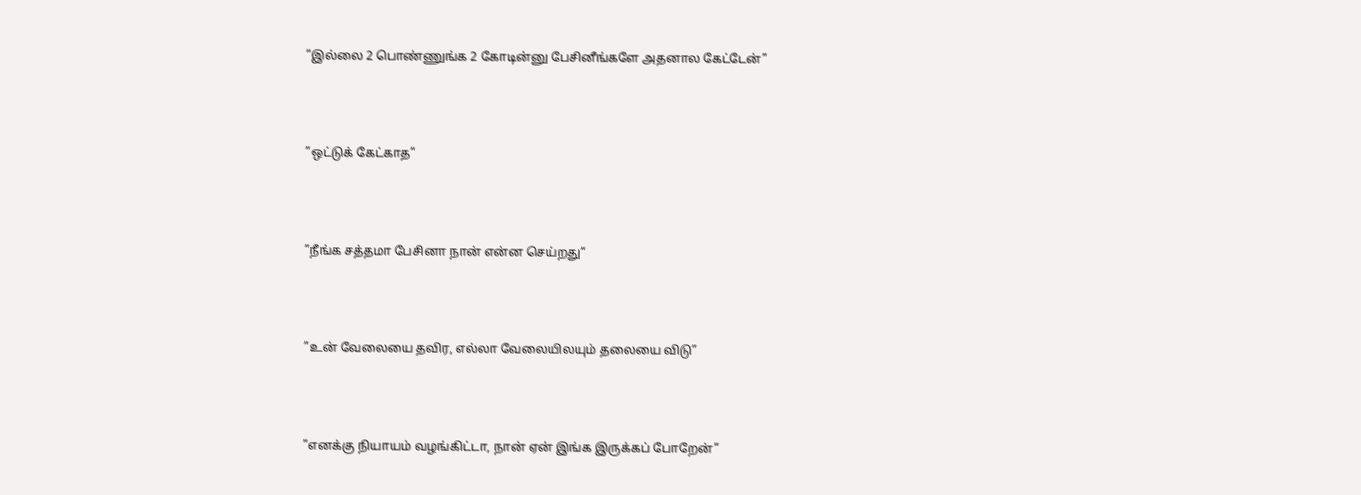”இல்லை 2 பொண்ணுங்க 2 கோடின்னு பேசினீங்களே அதனால கேட்டேன்”



”ஒட்டுக் கேட்காத”



”நீங்க சத்தமா பேசினா நான் என்ன செய்றது“



”உன் வேலையை தவிர, எல்லா வேலையிலயும் தலையை விடு”



”எனக்கு நியாயம் வழங்கிட்டா, நான் ஏன் இங்க இருக்கப் போறேன்”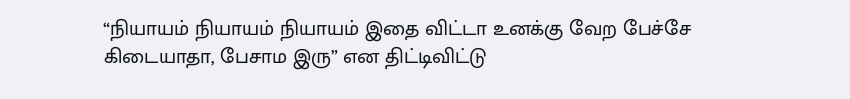“நியாயம் நியாயம் நியாயம் இதை விட்டா உனக்கு வேற பேச்சே கிடையாதா, பேசாம இரு” என திட்டிவிட்டு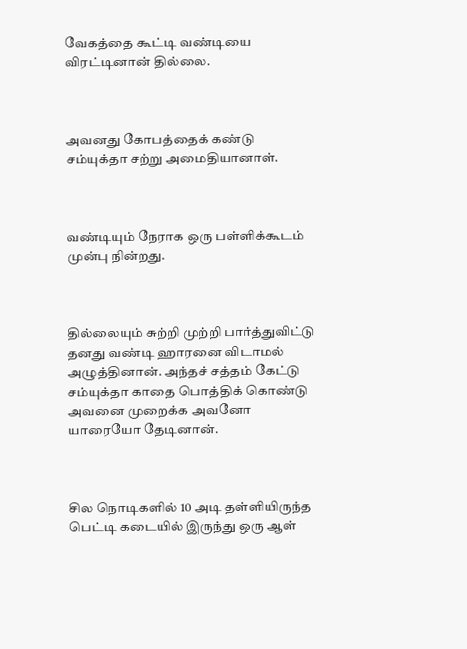வேகத்தை கூட்டி வண்டியை விரட்டினான் தில்லை.



அவனது கோபத்தைக் கண்டு சம்யுக்தா சற்று அமைதியானாள்.



வண்டியும் நேராக ஒரு பள்ளிக்கூடம் முன்பு நின்றது.



தில்லையும் சுற்றி முற்றி பார்த்துவிட்டு தனது வண்டி ஹாரனை விடாமல் அழுத்தினான். அந்தச் சத்தம் கேட்டு சம்யுக்தா காதை பொத்திக் கொண்டு அவனை முறைக்க அவனோ யாரையோ தேடினான்.



சில நொடிகளில் 10 அடி தள்ளியிருந்த பெட்டி கடையில் இருந்து ஒரு ஆள்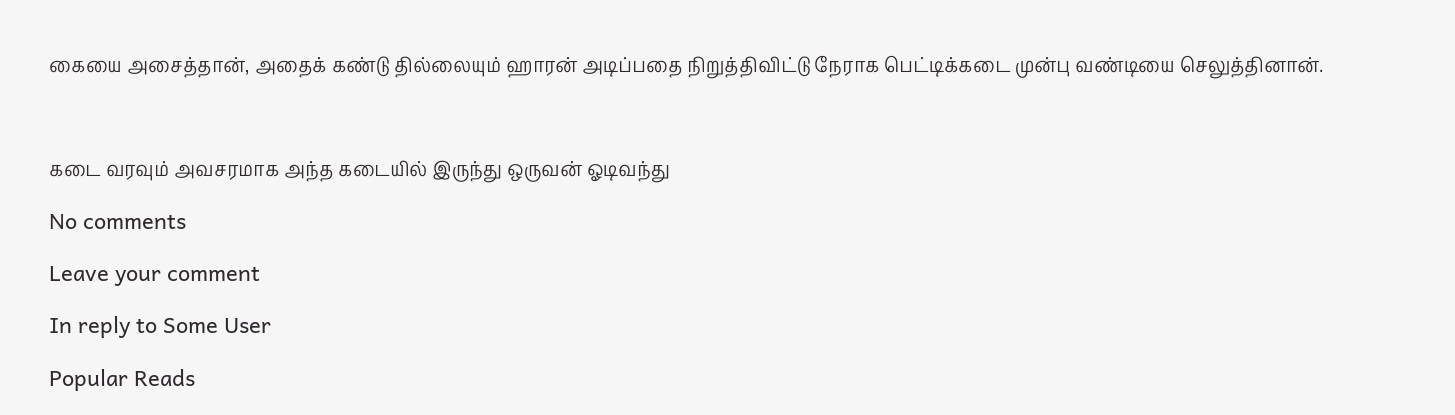கையை அசைத்தான், அதைக் கண்டு தில்லையும் ஹாரன் அடிப்பதை நிறுத்திவிட்டு நேராக பெட்டிக்கடை முன்பு வண்டியை செலுத்தினான்.



கடை வரவும் அவசரமாக அந்த கடையில் இருந்து ஒருவன் ஓடிவந்து

No comments

Leave your comment

In reply to Some User

Popular Reads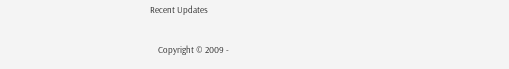Recent Updates

    Copyright © 2009 -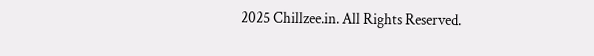2025 Chillzee.in. All Rights Reserved.